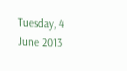Tuesday, 4 June 2013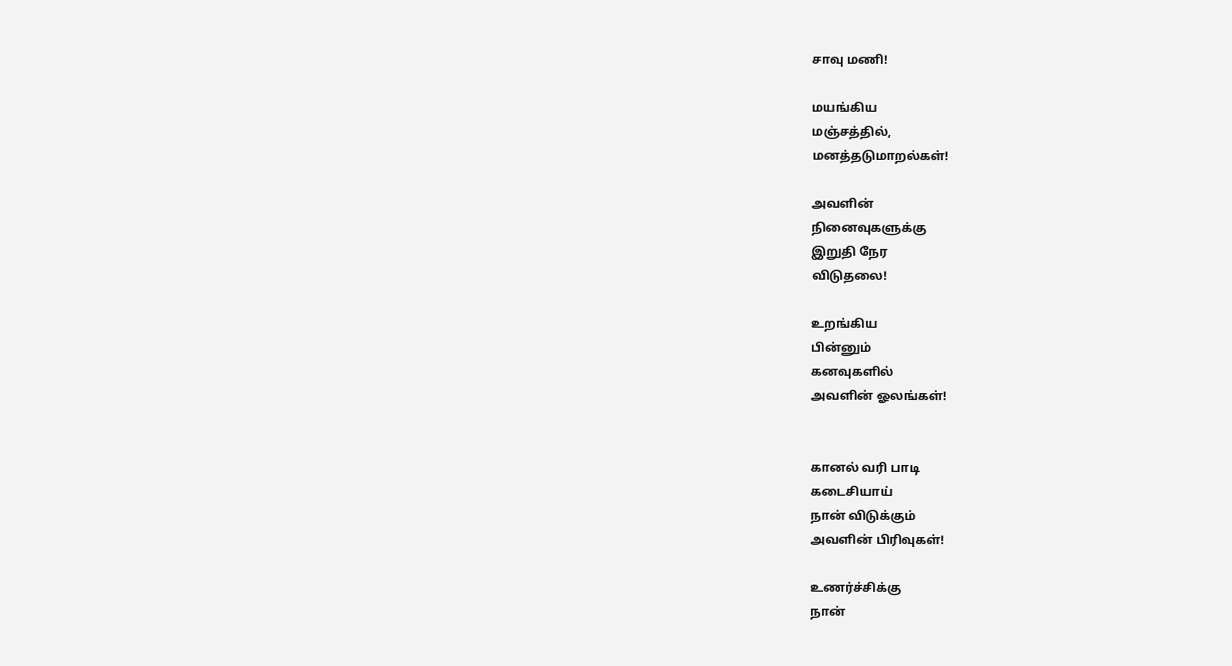சாவு மணி!

மயங்கிய
மஞ்சத்தில்,
மனத்தடுமாறல்கள்!

அவளின்
நினைவுகளுக்கு
இறுதி நேர
விடுதலை!

உறங்கிய
பின்னும்
கனவுகளில்
அவளின் ஓலங்கள்!


கானல் வரி பாடி
கடைசியாய்
நான் விடுக்கும்
அவளின் பிரிவுகள்!

உணர்ச்சிக்கு
நான்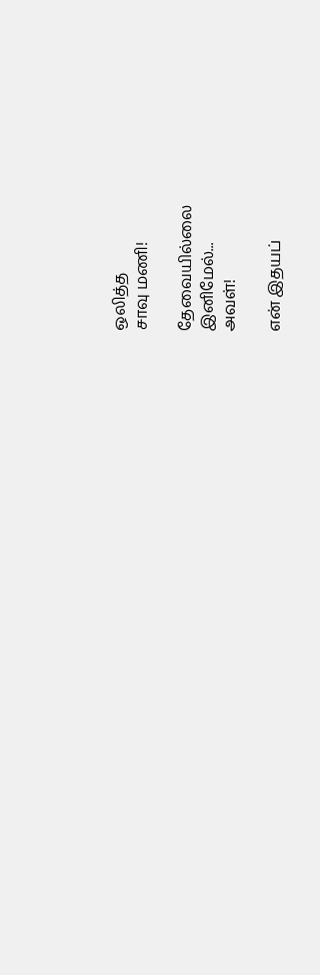ஒலித்த
சாவு மணி!

தேவையில்லை
இனிமேல்...
அவள்!

என் இதயப்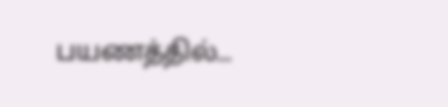பயணத்தில்...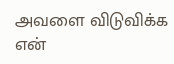அவளை விடுவிக்க
என்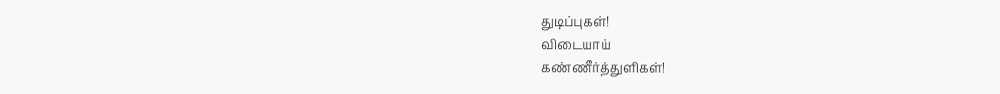துடிப்புகள்!
விடையாய்
கண்ணீர்த்துளிகள்!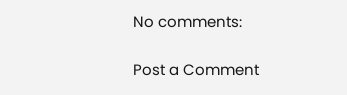No comments:

Post a Comment